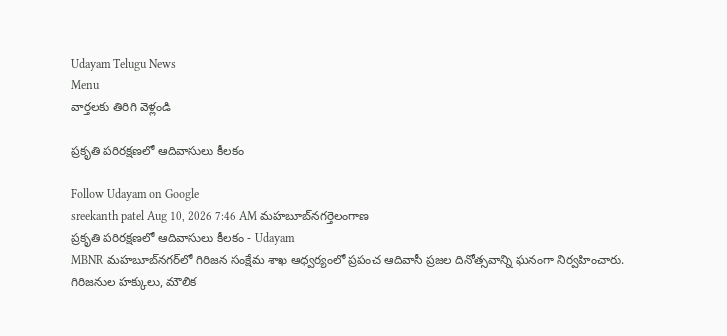Udayam Telugu News
Menu
వార్తలకు తిరిగి వెళ్లండి

ప్రకృతి పరిరక్షణలో ఆదివాసులు కీలకం

Follow Udayam on Google
sreekanth patel Aug 10, 2026 7:46 AM మహబూబ్‌నగర్తెలంగాణ
ప్రకృతి పరిరక్షణలో ఆదివాసులు కీలకం - Udayam
MBNR మహబూబ్‌నగర్‌లో గిరిజన సంక్షేమ శాఖ ఆధ్వర్యంలో ప్రపంచ ఆదివాసీ ప్రజల దినోత్సవాన్ని ఘనంగా నిర్వహించారు. గిరిజనుల హక్కులు, మౌలిక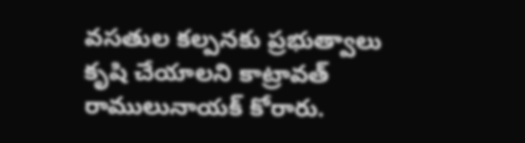వసతుల కల్పనకు ప్రభుత్వాలు కృషి చేయాలని కాట్రావత్ రాములునాయక్ కోరారు.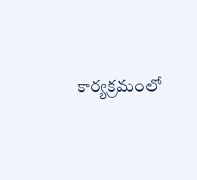కార్యక్రమంలో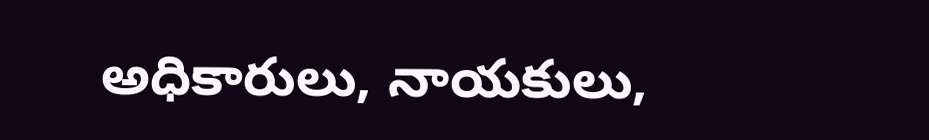అధికారులు, నాయకులు,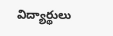విద్యార్థులు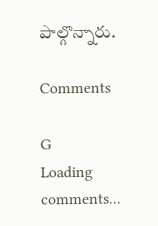పాల్గొన్నారు.

Comments

G
Loading comments...